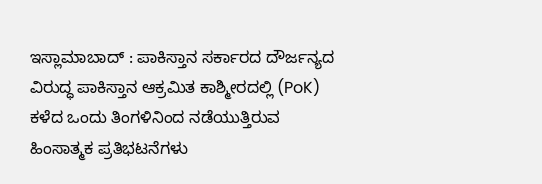ಇಸ್ಲಾಮಾಬಾದ್ : ಪಾಕಿಸ್ತಾನ ಸರ್ಕಾರದ ದೌರ್ಜನ್ಯದ ವಿರುದ್ಧ ಪಾಕಿಸ್ತಾನ ಆಕ್ರಮಿತ ಕಾಶ್ಮೀರದಲ್ಲಿ (PoK) ಕಳೆದ ಒಂದು ತಿಂಗಳಿನಿಂದ ನಡೆಯುತ್ತಿರುವ ಹಿಂಸಾತ್ಮಕ ಪ್ರತಿಭಟನೆಗಳು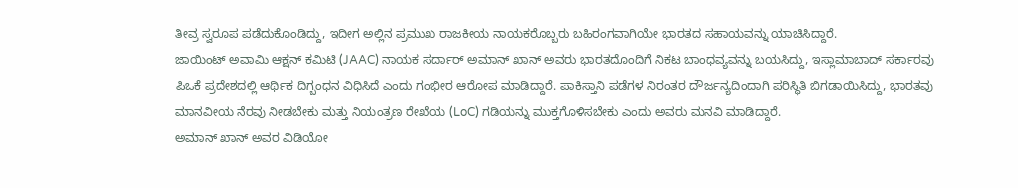ತೀವ್ರ ಸ್ವರೂಪ ಪಡೆದುಕೊಂಡಿದ್ದು, ಇದೀಗ ಅಲ್ಲಿನ ಪ್ರಮುಖ ರಾಜಕೀಯ ನಾಯಕರೊಬ್ಬರು ಬಹಿರಂಗವಾಗಿಯೇ ಭಾರತದ ಸಹಾಯವನ್ನು ಯಾಚಿಸಿದ್ದಾರೆ.
ಜಾಯಿಂಟ್ ಅವಾಮಿ ಆಕ್ಷನ್ ಕಮಿಟಿ (JAAC) ನಾಯಕ ಸರ್ದಾರ್ ಅಮಾನ್ ಖಾನ್ ಅವರು ಭಾರತದೊಂದಿಗೆ ನಿಕಟ ಬಾಂಧವ್ಯವನ್ನು ಬಯಸಿದ್ದು, ಇಸ್ಲಾಮಾಬಾದ್ ಸರ್ಕಾರವು ಪಿಒಕೆ ಪ್ರದೇಶದಲ್ಲಿ ಆರ್ಥಿಕ ದಿಗ್ಬಂಧನ ವಿಧಿಸಿದೆ ಎಂದು ಗಂಭೀರ ಆರೋಪ ಮಾಡಿದ್ದಾರೆ. ಪಾಕಿಸ್ತಾನಿ ಪಡೆಗಳ ನಿರಂತರ ದೌರ್ಜನ್ಯದಿಂದಾಗಿ ಪರಿಸ್ಥಿತಿ ಬಿಗಡಾಯಿಸಿದ್ದು, ಭಾರತವು ಮಾನವೀಯ ನೆರವು ನೀಡಬೇಕು ಮತ್ತು ನಿಯಂತ್ರಣ ರೇಖೆಯ (LoC) ಗಡಿಯನ್ನು ಮುಕ್ತಗೊಳಿಸಬೇಕು ಎಂದು ಅವರು ಮನವಿ ಮಾಡಿದ್ದಾರೆ.
ಅಮಾನ್ ಖಾನ್ ಅವರ ವಿಡಿಯೋ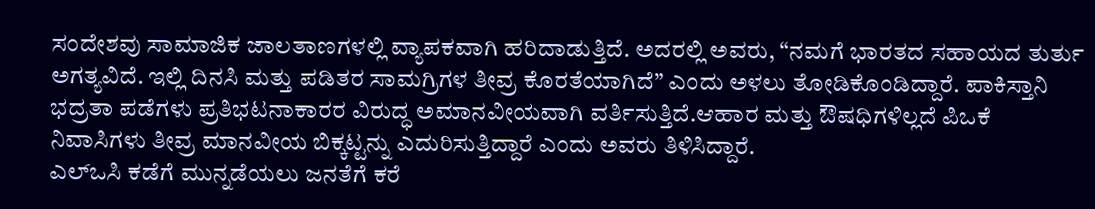ಸಂದೇಶವು ಸಾಮಾಜಿಕ ಜಾಲತಾಣಗಳಲ್ಲಿ ವ್ಯಾಪಕವಾಗಿ ಹರಿದಾಡುತ್ತಿದೆ. ಅದರಲ್ಲಿ ಅವರು, “ನಮಗೆ ಭಾರತದ ಸಹಾಯದ ತುರ್ತು ಅಗತ್ಯವಿದೆ. ಇಲ್ಲಿ ದಿನಸಿ ಮತ್ತು ಪಡಿತರ ಸಾಮಗ್ರಿಗಳ ತೀವ್ರ ಕೊರತೆಯಾಗಿದೆ” ಎಂದು ಅಳಲು ತೋಡಿಕೊಂಡಿದ್ದಾರೆ. ಪಾಕಿಸ್ತಾನಿ ಭದ್ರತಾ ಪಡೆಗಳು ಪ್ರತಿಭಟನಾಕಾರರ ವಿರುದ್ಧ ಅಮಾನವೀಯವಾಗಿ ವರ್ತಿಸುತ್ತಿದೆ.ಆಹಾರ ಮತ್ತು ಔಷಧಿಗಳಿಲ್ಲದೆ ಪಿಒಕೆ ನಿವಾಸಿಗಳು ತೀವ್ರ ಮಾನವೀಯ ಬಿಕ್ಕಟ್ಟನ್ನು ಎದುರಿಸುತ್ತಿದ್ದಾರೆ ಎಂದು ಅವರು ತಿಳಿಸಿದ್ದಾರೆ.
ಎಲ್ಒಸಿ ಕಡೆಗೆ ಮುನ್ನಡೆಯಲು ಜನತೆಗೆ ಕರೆ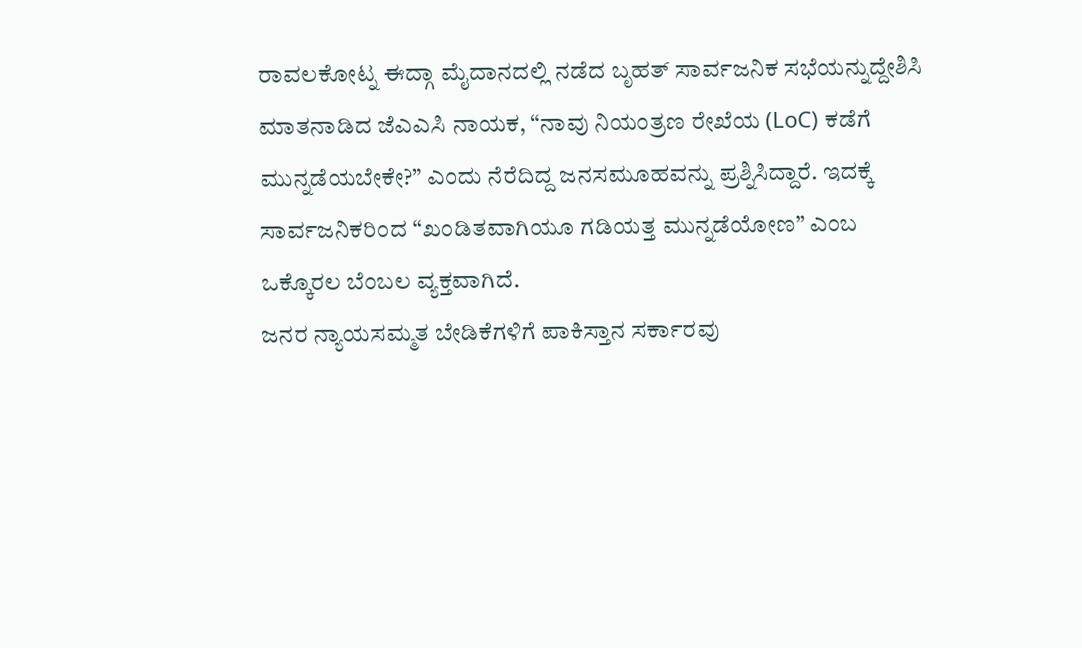ರಾವಲಕೋಟ್ನ ಈದ್ಗಾ ಮೈದಾನದಲ್ಲಿ ನಡೆದ ಬೃಹತ್ ಸಾರ್ವಜನಿಕ ಸಭೆಯನ್ನುದ್ದೇಶಿಸಿ ಮಾತನಾಡಿದ ಜೆಎಎಸಿ ನಾಯಕ, “ನಾವು ನಿಯಂತ್ರಣ ರೇಖೆಯ (LoC) ಕಡೆಗೆ ಮುನ್ನಡೆಯಬೇಕೇ?” ಎಂದು ನೆರೆದಿದ್ದ ಜನಸಮೂಹವನ್ನು ಪ್ರಶ್ನಿಸಿದ್ದಾರೆ. ಇದಕ್ಕೆ ಸಾರ್ವಜನಿಕರಿಂದ “ಖಂಡಿತವಾಗಿಯೂ ಗಡಿಯತ್ತ ಮುನ್ನಡೆಯೋಣ” ಎಂಬ ಒಕ್ಕೊರಲ ಬೆಂಬಲ ವ್ಯಕ್ತವಾಗಿದೆ.
ಜನರ ನ್ಯಾಯಸಮ್ಮತ ಬೇಡಿಕೆಗಳಿಗೆ ಪಾಕಿಸ್ತಾನ ಸರ್ಕಾರವು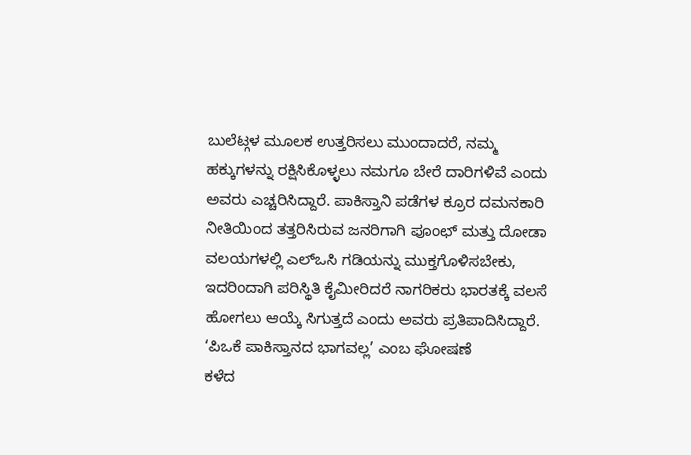ಬುಲೆಟ್ಗಳ ಮೂಲಕ ಉತ್ತರಿಸಲು ಮುಂದಾದರೆ, ನಮ್ಮ ಹಕ್ಕುಗಳನ್ನು ರಕ್ಷಿಸಿಕೊಳ್ಳಲು ನಮಗೂ ಬೇರೆ ದಾರಿಗಳಿವೆ ಎಂದು ಅವರು ಎಚ್ಚರಿಸಿದ್ದಾರೆ. ಪಾಕಿಸ್ತಾನಿ ಪಡೆಗಳ ಕ್ರೂರ ದಮನಕಾರಿ ನೀತಿಯಿಂದ ತತ್ತರಿಸಿರುವ ಜನರಿಗಾಗಿ ಪೂಂಛ್ ಮತ್ತು ದೋಡಾ ವಲಯಗಳಲ್ಲಿ ಎಲ್ಒಸಿ ಗಡಿಯನ್ನು ಮುಕ್ತಗೊಳಿಸಬೇಕು, ಇದರಿಂದಾಗಿ ಪರಿಸ್ಥಿತಿ ಕೈಮೀರಿದರೆ ನಾಗರಿಕರು ಭಾರತಕ್ಕೆ ವಲಸೆ ಹೋಗಲು ಆಯ್ಕೆ ಸಿಗುತ್ತದೆ ಎಂದು ಅವರು ಪ್ರತಿಪಾದಿಸಿದ್ದಾರೆ.
‘ಪಿಒಕೆ ಪಾಕಿಸ್ತಾನದ ಭಾಗವಲ್ಲ’ ಎಂಬ ಘೋಷಣೆ
ಕಳೆದ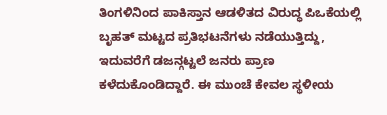ತಿಂಗಳಿನಿಂದ ಪಾಕಿಸ್ತಾನ ಆಡಳಿತದ ವಿರುದ್ಧ ಪಿಒಕೆಯಲ್ಲಿ ಬೃಹತ್ ಮಟ್ಟದ ಪ್ರತಿಭಟನೆಗಳು ನಡೆಯುತ್ತಿದ್ದು, ಇದುವರೆಗೆ ಡಜನ್ಗಟ್ಟಲೆ ಜನರು ಪ್ರಾಣ ಕಳೆದುಕೊಂಡಿದ್ದಾರೆ. ಈ ಮುಂಚೆ ಕೇವಲ ಸ್ಥಳೀಯ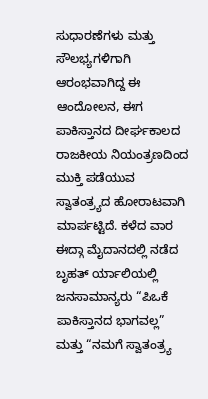ಸುಧಾರಣೆಗಳು ಮತ್ತು ಸೌಲಭ್ಯಗಳಿಗಾಗಿ ಆರಂಭವಾಗಿದ್ದ ಈ ಆಂದೋಲನ, ಈಗ ಪಾಕಿಸ್ತಾನದ ದೀರ್ಘಕಾಲದ ರಾಜಕೀಯ ನಿಯಂತ್ರಣದಿಂದ ಮುಕ್ತಿ ಪಡೆಯುವ ಸ್ವಾತಂತ್ರ್ಯದ ಹೋರಾಟವಾಗಿ ಮಾರ್ಪಟ್ಟಿದೆ. ಕಳೆದ ವಾರ ಈದ್ಗಾ ಮೈದಾನದಲ್ಲಿ ನಡೆದ ಬೃಹತ್ ರ್ಯಾಲಿಯಲ್ಲಿ ಜನಸಾಮಾನ್ಯರು “ಪಿಒಕೆ ಪಾಕಿಸ್ತಾನದ ಭಾಗವಲ್ಲ” ಮತ್ತು “ನಮಗೆ ಸ್ವಾತಂತ್ರ್ಯ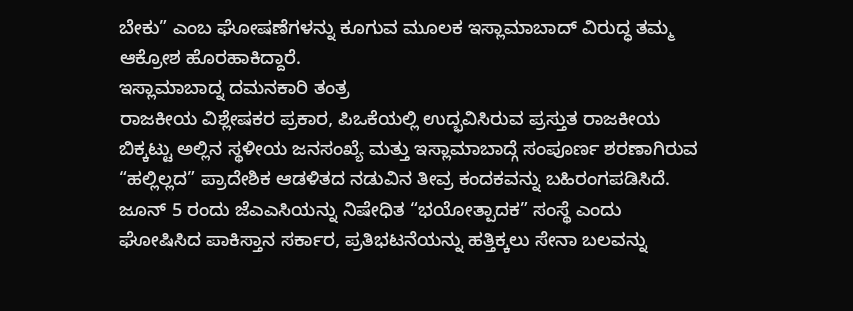ಬೇಕು” ಎಂಬ ಘೋಷಣೆಗಳನ್ನು ಕೂಗುವ ಮೂಲಕ ಇಸ್ಲಾಮಾಬಾದ್ ವಿರುದ್ಧ ತಮ್ಮ ಆಕ್ರೋಶ ಹೊರಹಾಕಿದ್ದಾರೆ.
ಇಸ್ಲಾಮಾಬಾದ್ನ ದಮನಕಾರಿ ತಂತ್ರ
ರಾಜಕೀಯ ವಿಶ್ಲೇಷಕರ ಪ್ರಕಾರ, ಪಿಒಕೆಯಲ್ಲಿ ಉದ್ಭವಿಸಿರುವ ಪ್ರಸ್ತುತ ರಾಜಕೀಯ ಬಿಕ್ಕಟ್ಟು ಅಲ್ಲಿನ ಸ್ಥಳೀಯ ಜನಸಂಖ್ಯೆ ಮತ್ತು ಇಸ್ಲಾಮಾಬಾದ್ಗೆ ಸಂಪೂರ್ಣ ಶರಣಾಗಿರುವ “ಹಲ್ಲಿಲ್ಲದ” ಪ್ರಾದೇಶಿಕ ಆಡಳಿತದ ನಡುವಿನ ತೀವ್ರ ಕಂದಕವನ್ನು ಬಹಿರಂಗಪಡಿಸಿದೆ. ಜೂನ್ 5 ರಂದು ಜೆಎಎಸಿಯನ್ನು ನಿಷೇಧಿತ “ಭಯೋತ್ಪಾದಕ” ಸಂಸ್ಥೆ ಎಂದು ಘೋಷಿಸಿದ ಪಾಕಿಸ್ತಾನ ಸರ್ಕಾರ, ಪ್ರತಿಭಟನೆಯನ್ನು ಹತ್ತಿಕ್ಕಲು ಸೇನಾ ಬಲವನ್ನು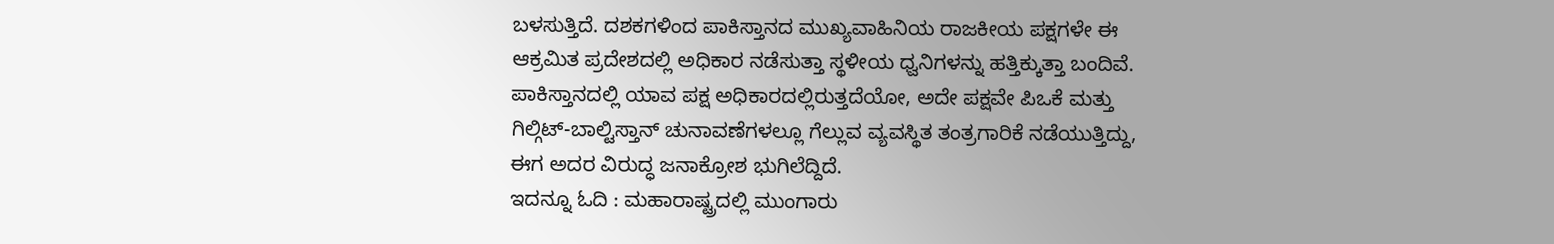ಬಳಸುತ್ತಿದೆ. ದಶಕಗಳಿಂದ ಪಾಕಿಸ್ತಾನದ ಮುಖ್ಯವಾಹಿನಿಯ ರಾಜಕೀಯ ಪಕ್ಷಗಳೇ ಈ ಆಕ್ರಮಿತ ಪ್ರದೇಶದಲ್ಲಿ ಅಧಿಕಾರ ನಡೆಸುತ್ತಾ ಸ್ಥಳೀಯ ಧ್ವನಿಗಳನ್ನು ಹತ್ತಿಕ್ಕುತ್ತಾ ಬಂದಿವೆ. ಪಾಕಿಸ್ತಾನದಲ್ಲಿ ಯಾವ ಪಕ್ಷ ಅಧಿಕಾರದಲ್ಲಿರುತ್ತದೆಯೋ, ಅದೇ ಪಕ್ಷವೇ ಪಿಒಕೆ ಮತ್ತು ಗಿಲ್ಗಿಟ್-ಬಾಲ್ಟಿಸ್ತಾನ್ ಚುನಾವಣೆಗಳಲ್ಲೂ ಗೆಲ್ಲುವ ವ್ಯವಸ್ಥಿತ ತಂತ್ರಗಾರಿಕೆ ನಡೆಯುತ್ತಿದ್ದು, ಈಗ ಅದರ ವಿರುದ್ಧ ಜನಾಕ್ರೋಶ ಭುಗಿಲೆದ್ದಿದೆ.
ಇದನ್ನೂ ಓದಿ : ಮಹಾರಾಷ್ಟ್ರದಲ್ಲಿ ಮುಂಗಾರು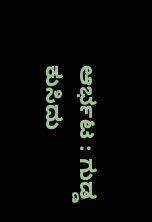ಆರ್ಭಟ : ಗುಡ್ಡ ಕುಸಿದು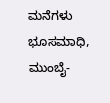ಮನೆಗಳು ಭೂಸಮಾಧಿ, ಮುಂಬೈ-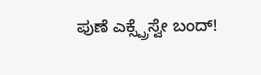ಪುಣೆ ಎಕ್ಸ್ಪ್ರೆಸ್ವೇ ಬಂದ್!